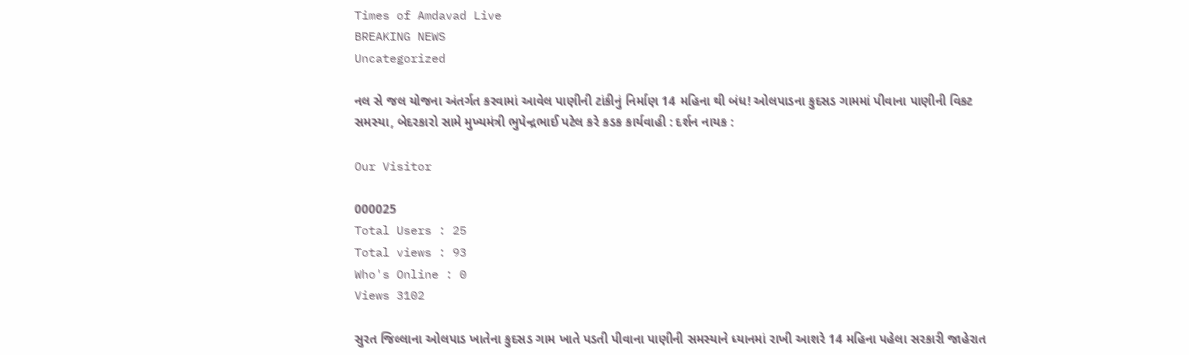Times of Amdavad Live
BREAKING NEWS
Uncategorized

નલ સે જલ યોજના અંતર્ગત કરવામાં આવેલ પાણીની ટાંકીનું નિર્માણ 14 મહિના થી બંધ! ઓલપાડના કુદસડ ગામમાં પીવાના પાણીની વિકટ સમસ્યા, બેદરકારો સામે મુખ્યમંત્રી ભુપેન્દ્રભાઈ પટેલ કરે કડક કાર્યવાહી : દર્શન નાયક :

Our Visitor

000025
Total Users : 25
Total views : 93
Who's Online : 0
Views 3102

સુરત જિલ્લાના ઓલપાડ ખાતેના કુદસડ ગામ ખાતે પડતી પીવાના પાણીની સમસ્યાને ધ્યાનમાં રાખી આશરે 14 મહિના પહેલા સરકારી જાહેરાત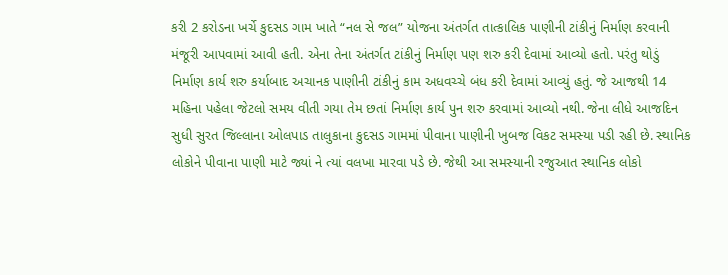કરી 2 કરોડના ખર્ચે કુદસડ ગામ ખાતે “નલ સે જલ” યોજના અંતર્ગત તાત્કાલિક પાણીની ટાંકીનું નિર્માણ કરવાની મંજૂરી આપવામાં આવી હતી. એના તેના અંતર્ગત ટાંકીનું નિર્માણ પણ શરુ કરી દેવામાં આવ્યો હતો. પરંતુ થોડું નિર્માણ કાર્ય શરુ કર્યાબાદ અચાનક પાણીની ટાંકીનું કામ અધવચ્ચે બંધ કરી દેવામાં આવ્યું હતું. જે આજથી 14 મહિના પહેલા જેટલો સમય વીતી ગયા તેમ છતાં નિર્માણ કાર્ય પુન શરુ કરવામાં આવ્યો નથી. જેના લીધે આજદિન સુધી સુરત જિલ્લાના ઓલપાડ તાલુકાના કુદસડ ગામમાં પીવાના પાણીની ખુબજ વિકટ સમસ્યા પડી રહી છે. સ્થાનિક લોકોને પીવાના પાણી માટે જ્યાં ને ત્યાં વલખા મારવા પડે છે. જેથી આ સમસ્યાની રજુઆત સ્થાનિક લોકો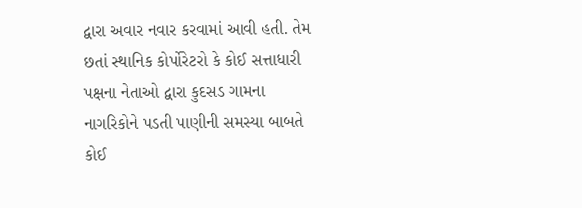દ્વારા અવાર નવાર કરવામાં આવી હતી. તેમ છતાં સ્થાનિક કોર્પોરેટરો કે કોઈ સત્તાધારી પક્ષના નેતાઓ દ્વારા કુદસડ ગામના નાગરિકોને પડતી પાણીની સમસ્યા બાબતે કોઈ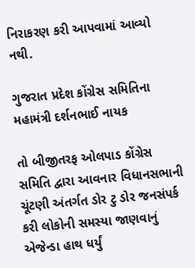નિરાકરણ કરી આપવામાં આવ્યો નથી.

ગુજરાત પ્રદેશ કોંગ્રેસ સમિતિના મહામંત્રી દર્શનભાઈ નાયક

તો બીજીતરફ ઓલપાડ કોંગ્રેસ સમિતિ દ્વારા આવનાર વિધાનસભાની ચૂંટણી અંતર્ગત ડોર ટુ ડોર જનસંપર્ક કરી લોકોની સમસ્યા જાણવાનું એજેન્ડા હાથ ધર્યું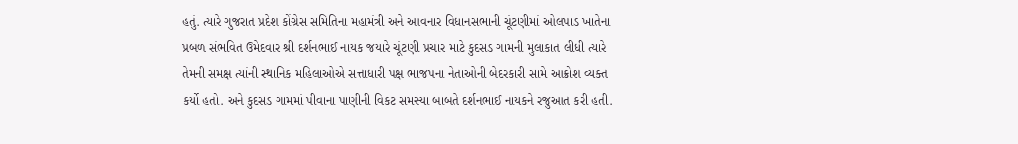હતું. ત્યારે ગુજરાત પ્રદેશ કોંગ્રેસ સમિતિના મહામંત્રી અને આવનાર વિધાનસભાની ચૂંટણીમાં ઓલપાડ ખાતેના પ્રબળ સંભવિત ઉમેદવાર શ્રી દર્શનભાઈ નાયક જયારે ચૂંટણી પ્રચાર માટે કુદસડ ગામની મુલાકાત લીધી ત્યારે તેમની સમક્ષ ત્યાંની સ્થાનિક મહિલાઓએ સત્તાધારી પક્ષ ભાજપના નેતાઓની બેદરકારી સામે આક્રોશ વ્યક્ત કર્યો હતો. અને કુદસડ ગામમાં પીવાના પાણીની વિકટ સમસ્યા બાબતે દર્શનભાઈ નાયકને રજુઆત કરી હતી.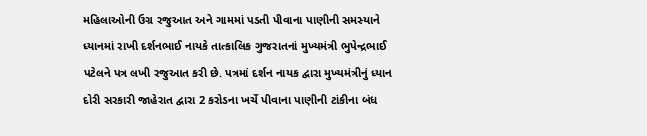મહિલાઓની ઉગ્ર રજુઆત અને ગામમાં પડતી પીવાના પાણીની સમસ્યાને ધ્યાનમાં રાખી દર્શનભાઈ નાયકે તાત્કાલિક ગુજરાતનાં મુખ્યમંત્રી ભુપેન્દ્રભાઈ પટેલને પત્ર લખી રજુઆત કરી છે. પત્રમાં દર્શન નાયક દ્વારા મુખ્યમંત્રીનું ધ્યાન દોરી સરકારી જાહેરાત દ્વારા 2 કરોડના ખર્ચે પીવાના પાણીની ટાંકીના બંધ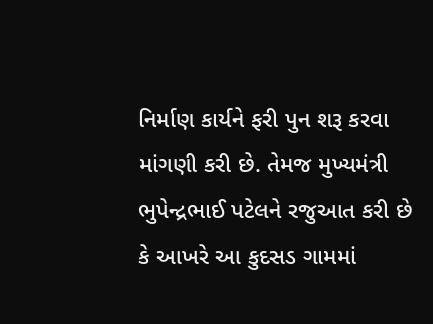નિર્માણ કાર્યને ફરી પુન શરૂ કરવા માંગણી કરી છે. તેમજ મુખ્યમંત્રી ભુપેન્દ્રભાઈ પટેલને રજુઆત કરી છે કે આખરે આ કુદસડ ગામમાં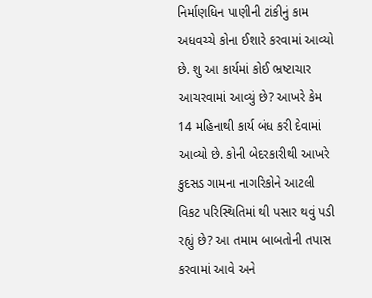નિર્માણધિન પાણીની ટાંકીનું કામ અધવચ્ચે કોના ઈશારે કરવામાં આવ્યો છે. શુ આ કાર્યમાં કોઈ ભ્રષ્ટાચાર આચરવામાં આવ્યું છે? આખરે કેમ 14 મહિનાથી કાર્ય બંધ કરી દેવામાં આવ્યો છે. કોની બેદરકારીથી આખરે કુદસડ ગામના નાગરિકોને આટલી વિકટ પરિસ્થિતિમાં થી પસાર થવું પડી રહ્યું છે? આ તમામ બાબતોની તપાસ કરવામાં આવે અને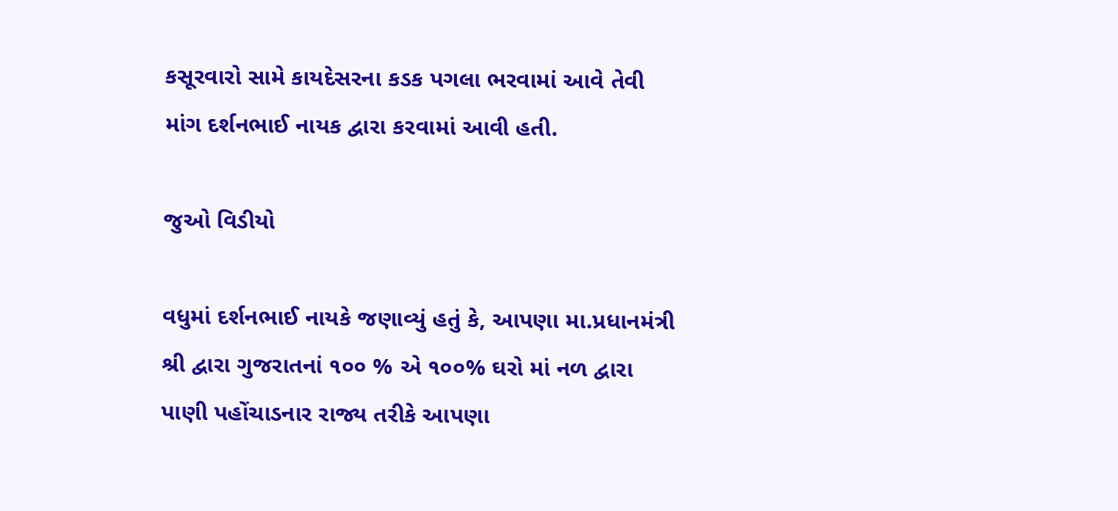કસૂરવારો સામે કાયદેસરના કડક પગલા ભરવામાં આવે તેવી માંગ દર્શનભાઈ નાયક દ્વારા કરવામાં આવી હતી.

જુઓ વિડીયો

વધુમાં દર્શનભાઈ નાયકે જણાવ્યું હતું કે, આપણા મા.પ્રધાનમંત્રી શ્રી દ્વારા ગુજરાતનાં ૧૦૦ % એ ૧૦૦% ઘરો માં નળ દ્વારા પાણી પહોંચાડનાર રાજ્ય તરીકે આપણા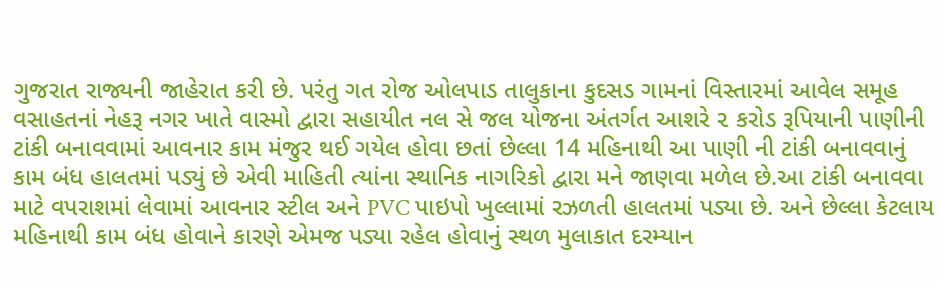ગુજરાત રાજ્યની જાહેરાત કરી છે. પરંતુ ગત રોજ ઓલપાડ તાલુકાના કુદસડ ગામનાં વિસ્તારમાં આવેલ સમૂહ વસાહતનાં નેહરૂ નગર ખાતે વાસ્મો દ્વારા સહાયીત નલ સે જલ યોજના અંતર્ગત આશરે ૨ કરોડ રૂપિયાની પાણીની ટાંકી બનાવવામાં આવનાર કામ મંજુર થઈ ગયેલ હોવા છતાં છેલ્લા 14 મહિનાથી આ પાણી ની ટાંકી બનાવવાનું કામ બંધ હાલતમાં પડ્યું છે એવી માહિતી ત્યાંના સ્થાનિક નાગરિકો દ્વારા મને જાણવા મળેલ છે.આ ટાંકી બનાવવા માટે વપરાશમાં લેવામાં આવનાર સ્ટીલ અને PVC પાઇપો ખુલ્લામાં રઝળતી હાલતમાં પડ્યા છે. અને છેલ્લા કેટલાય મહિનાથી કામ બંધ હોવાને કારણે એમજ પડ્યા રહેલ હોવાનું સ્થળ મુલાકાત દરમ્યાન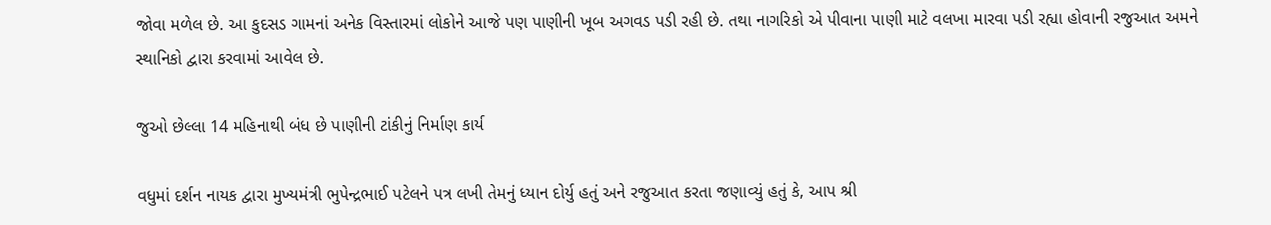જોવા મળેલ છે. આ કુદસડ ગામનાં અનેક વિસ્તારમાં લોકોને આજે પણ પાણીની ખૂબ અગવડ પડી રહી છે. તથા નાગરિકો એ પીવાના પાણી માટે વલખા મારવા પડી રહ્યા હોવાની રજુઆત અમને સ્થાનિકો દ્વારા કરવામાં આવેલ છે.

જુઓ છેલ્લા 14 મહિનાથી બંધ છે પાણીની ટાંકીનું નિર્માણ કાર્ય

વધુમાં દર્શન નાયક દ્વારા મુખ્યમંત્રી ભુપેન્દ્રભાઈ પટેલને પત્ર લખી તેમનું ધ્યાન દોર્યુ હતું અને રજુઆત કરતા જણાવ્યું હતું કે, આપ શ્રી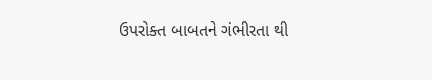ઉપરોક્ત બાબતને ગંભીરતા થી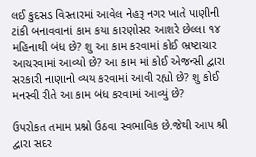લઈ કુદસડ વિસ્તારમાં આવેલ નેહરૂ નગર ખાતે પાણીની ટાંકી બનાવવાનાં કામ કયા કારણોસર આશરે છેલ્લા ૧૪ મહિનાથી બંધ છે? શુ આ કામ કરવામાં કોઈ ભ્રષ્ટાચાર આચરવામાં આવ્યો છે? આ કામ માં કોઈ એજન્સી દ્વારા સરકારી નાણાનો વ્યય કરવામાં આવી રહ્યો છે? શુ કોઈ મનસ્વી રીતે આ કામ બંધ કરવામાં આવ્યું છે?

ઉપરોકત તમામ પ્રશ્નો ઉઠવા સ્વભાવિક છે.જેથી આપ શ્રી દ્વારા સદર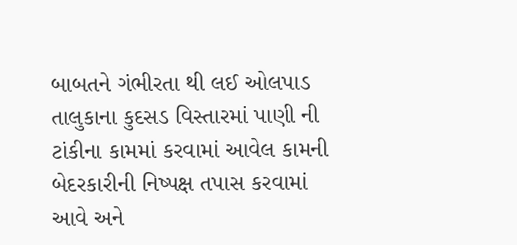બાબતને ગંભીરતા થી લઈ ઓલપાડ તાલુકાના કુદસડ વિસ્તારમાં પાણી ની ટાંકીના કામમાં કરવામાં આવેલ કામની બેદરકારીની નિષ્પક્ષ તપાસ કરવામાં આવે અને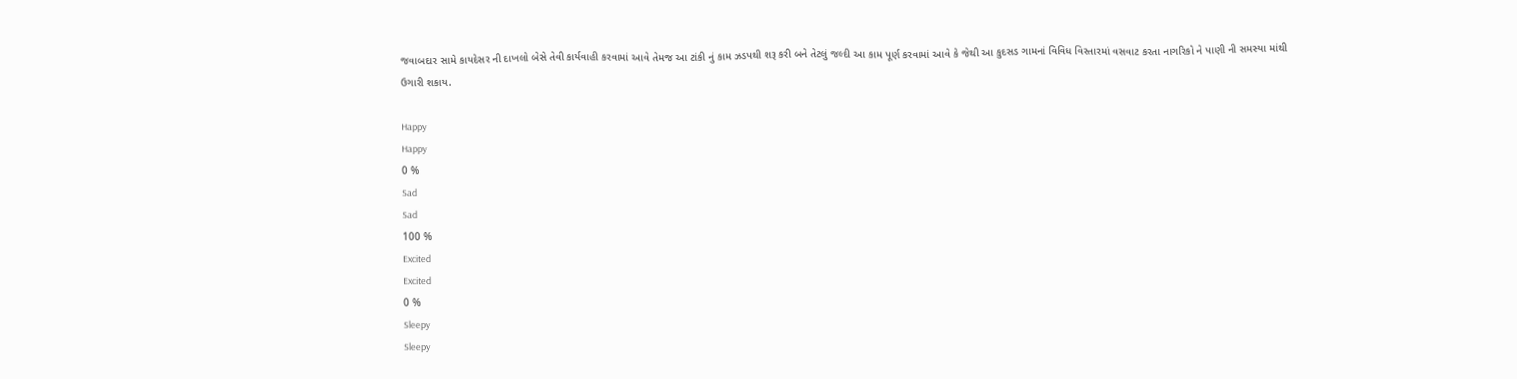જવાબદાર સામે કાયદેસર ની દાખલો બેસે તેવી કાર્યવાહી કરવામાં આવે તેમજ આ ટાંકી નું કામ ઝડપથી શરૂ કરી બને તેટલું જલ્દી આ કામ પૂર્ણ કરવામાં આવે કે જેથી આ કુદસડ ગામનાં વિવિધ વિસ્તારમાં વસવાટ કરતા નાગરિકો ને પાણી ની સમસ્યા માંથી ઉગારી શકાય.

Happy
Happy
0 %
Sad
Sad
100 %
Excited
Excited
0 %
Sleepy
Sleepy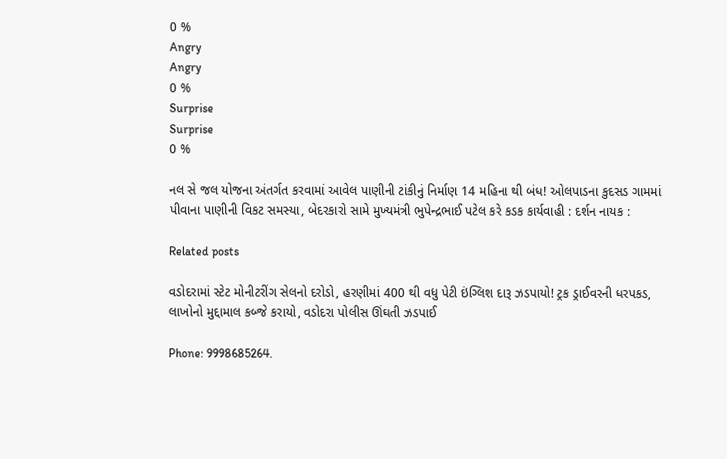0 %
Angry
Angry
0 %
Surprise
Surprise
0 %

નલ સે જલ યોજના અંતર્ગત કરવામાં આવેલ પાણીની ટાંકીનું નિર્માણ 14 મહિના થી બંધ! ઓલપાડના કુદસડ ગામમાં પીવાના પાણીની વિકટ સમસ્યા, બેદરકારો સામે મુખ્યમંત્રી ભુપેન્દ્રભાઈ પટેલ કરે કડક કાર્યવાહી : દર્શન નાયક :

Related posts

વડોદરામાં સ્ટેટ મોનીટરીંગ સેલનો દરોડો, હરણીમાં 400 થી વધુ પેટી ઇંગ્લિશ દારૂ ઝડપાયો! ટ્રક ડ્રાઈવરની ધરપકડ, લાખોનો મુદ્દામાલ કબ્જે કરાયો, વડોદરા પોલીસ ઊંઘતી ઝડપાઈ

Phone: 9998685264.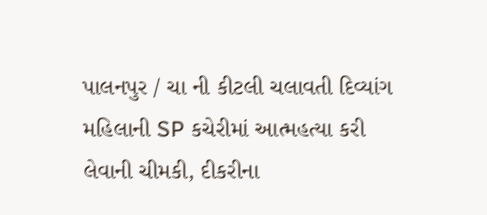પાલનપુર / ચા ની કીટલી ચલાવતી દિવ્યાંગ મહિલાની SP કચેરીમાં આત્મહત્યા કરી લેવાની ચીમકી, દીકરીના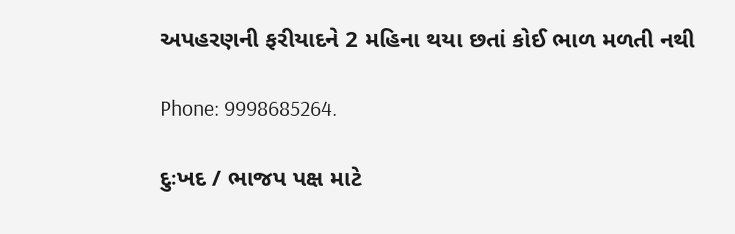અપહરણની ફરીયાદને 2 મહિના થયા છતાં કોઈ ભાળ મળતી નથી

Phone: 9998685264.

દુઃખદ / ભાજપ પક્ષ માટે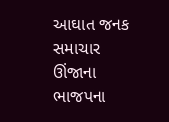આઘાત જનક સમાચાર ઊંજાના ભાજપના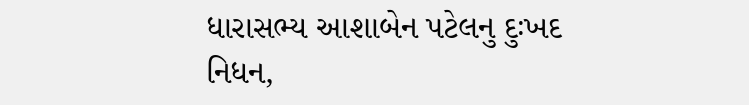ધારાસભ્ય આશાબેન પટેલનુ દુઃખદ નિધન,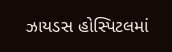ઝાયડસ હોસ્પિટલમાં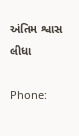અંતિમ શ્વાસ લીધા

Phone: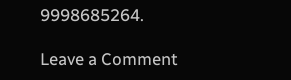9998685264.

Leave a Comment